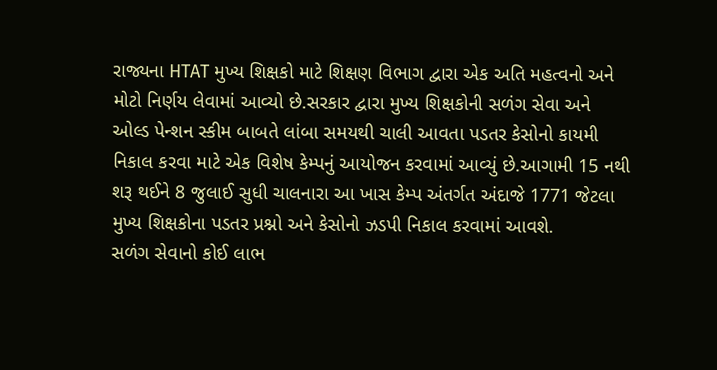રાજ્યના HTAT મુખ્ય શિક્ષકો માટે શિક્ષણ વિભાગ દ્વારા એક અતિ મહત્વનો અને મોટો નિર્ણય લેવામાં આવ્યો છે.સરકાર દ્વારા મુખ્ય શિક્ષકોની સળંગ સેવા અને ઓલ્ડ પેન્શન સ્કીમ બાબતે લાંબા સમયથી ચાલી આવતા પડતર કેસોનો કાયમી નિકાલ કરવા માટે એક વિશેષ કેમ્પનું આયોજન કરવામાં આવ્યું છે.આગામી 15 નથી શરૂ થઈને 8 જુલાઈ સુધી ચાલનારા આ ખાસ કેમ્પ અંતર્ગત અંદાજે 1771 જેટલા મુખ્ય શિક્ષકોના પડતર પ્રશ્નો અને કેસોનો ઝડપી નિકાલ કરવામાં આવશે.
સળંગ સેવાનો કોઈ લાભ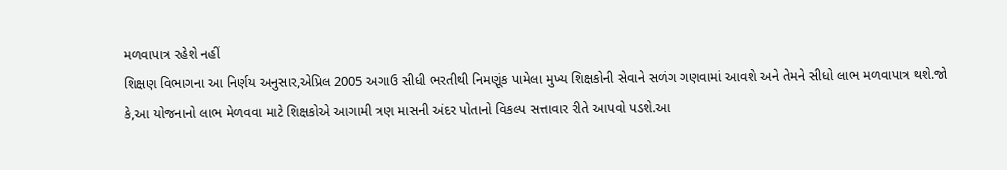મળવાપાત્ર રહેશે નહીં
શિક્ષણ વિભાગના આ નિર્ણય અનુસાર,એપ્રિલ 2005 અગાઉ સીધી ભરતીથી નિમણૂંક પામેલા મુખ્ય શિક્ષકોની સેવાને સળંગ ગણવામાં આવશે અને તેમને સીધો લાભ મળવાપાત્ર થશે.જો કે,આ યોજનાનો લાભ મેળવવા માટે શિક્ષકોએ આગામી ત્રણ માસની અંદર પોતાનો વિકલ્પ સત્તાવાર રીતે આપવો પડશે.આ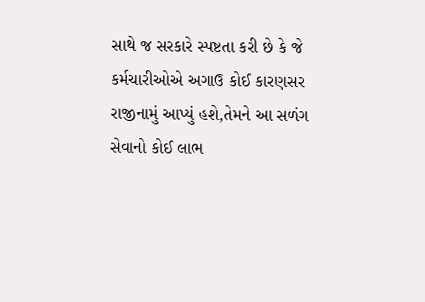સાથે જ સરકારે સ્પષ્ટતા કરી છે કે જે કર્મચારીઓએ અગાઉ કોઈ કારણસર રાજીનામું આપ્યું હશે,તેમને આ સળંગ સેવાનો કોઈ લાભ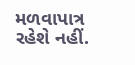મળવાપાત્ર રહેશે નહીં.